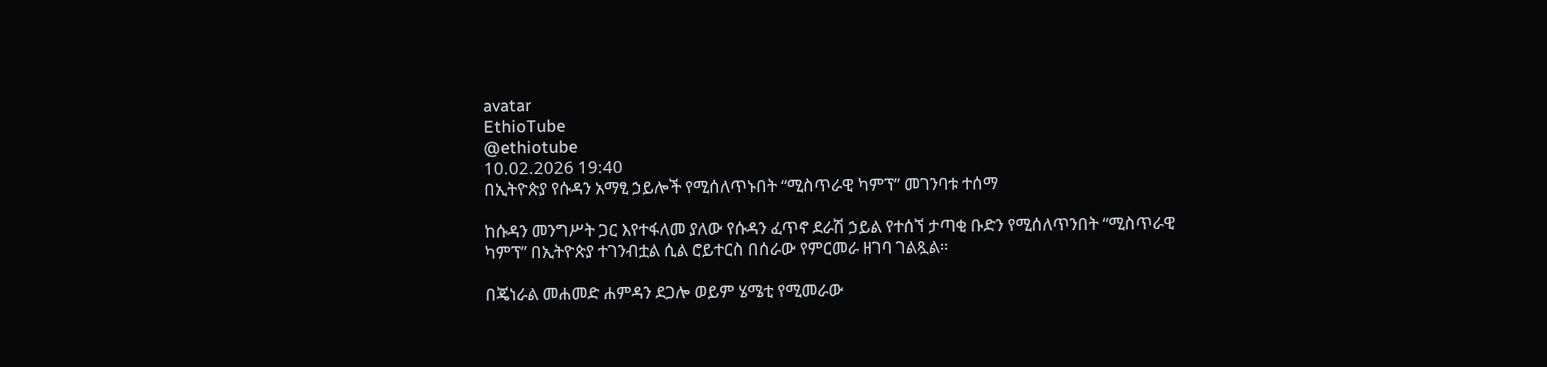avatar
EthioTube
@ethiotube
10.02.2026 19:40
በኢትዮጵያ የሱዳን አማፂ ኃይሎች የሚሰለጥኑበት “ሚስጥራዊ ካምፕ” መገንባቱ ተሰማ

ከሱዳን መንግሥት ጋር እየተፋለመ ያለው የሱዳን ፈጥኖ ደራሽ ኃይል የተሰኘ ታጣቂ ቡድን የሚሰለጥንበት “ሚስጥራዊ ካምፕ” በኢትዮጵያ ተገንብቷል ሲል ሮይተርስ በሰራው የምርመራ ዘገባ ገልጿል።

በጄነራል መሐመድ ሐምዳን ደጋሎ ወይም ሄሜቲ የሚመራው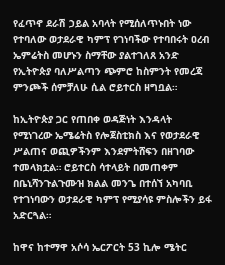የፈጥኖ ደራሽ ኃይል አባላት የሚሰለጥኑበት ነው የተባለው ወታደራዊ ካምፕ የገነባችው የተባበሩት ዐረብ ኤምሬትስ መሆኑን ስማቸው ያልተገለጸ አንድ የኢትዮጵያ ባለሥልጣን ጭምሮ ከስምንት የመረጃ ምንጮች ሰምቻለሁ ሲል ሮይተርስ ዘግቧል።

ከኢትዮጵያ ጋር የጠበቀ ወዳጅነት እንዳላት የሚነገረው ኤሜሬትስ የሎጀስቲክስ እና የወታደራዊ ሥልጠና ወጪዎችንም እንደምትሸፍን በዘገባው ተመላክቷል። ሮይተርስ ሳተላይት በመጠቀም በቤኒሻንጉልጉሙዝ ክልል መንጌ በተሰኘ አካባቢ የተገነባውን ወታደራዊ ካምፕ የሚያሳዩ ምስሎችን ይፋ አድርጓል።

ከዋና ከተማዋ አሶሳ ኤርፖርት 53 ኪሎ ሜትር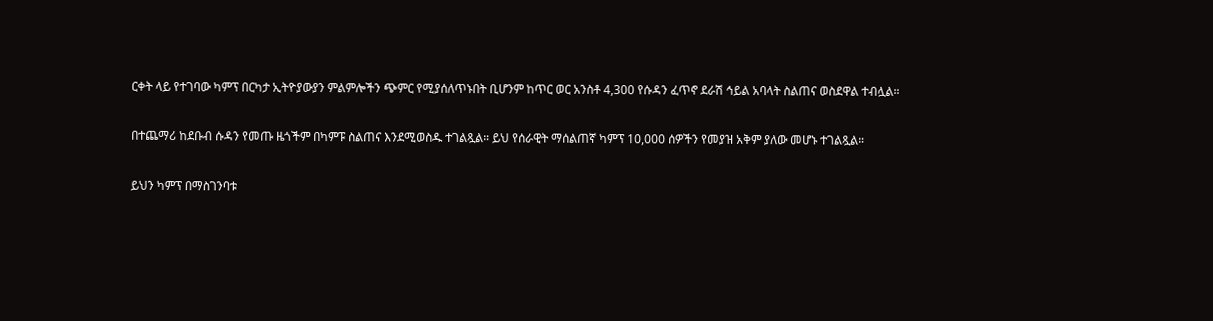ርቀት ላይ የተገባው ካምፕ በርካታ ኢትዮያውያን ምልምሎችን ጭምር የሚያሰለጥኑበት ቢሆንም ከጥር ወር አንስቶ 4,300 የሱዳን ፈጥኖ ደራሽ ኅይል አባላት ስልጠና ወስደዋል ተብሏል።

በተጨማሪ ከደቡብ ሱዳን የመጡ ዜጎችም በካምፑ ስልጠና እንደሚወስዱ ተገልጿል። ይህ የሰራዊት ማሰልጠኛ ካምፕ 10,000 ሰዎችን የመያዝ አቅም ያለው መሆኑ ተገልጿል።

ይህን ካምፕ በማስገንባቱ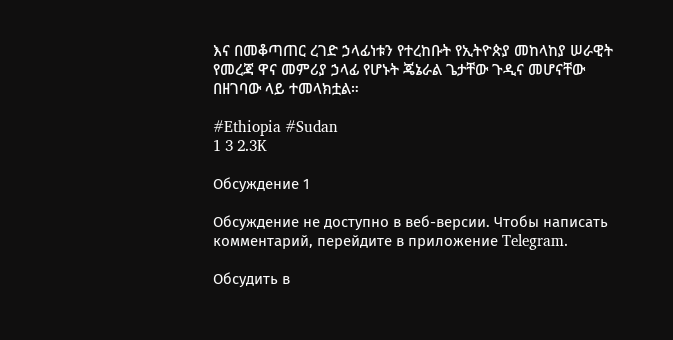እና በመቆጣጠር ረገድ ኃላፊነቱን የተረከቡት የኢትዮጵያ መከላከያ ሠራዊት የመረጃ ዋና መምሪያ ኃላፊ የሆኑት ጄኔራል ጌታቸው ጉዲና መሆናቸው በዘገባው ላይ ተመላክቷል።

#Ethiopia #Sudan
1 3 2.3K

Обсуждение 1

Обсуждение не доступно в веб-версии. Чтобы написать комментарий, перейдите в приложение Telegram.

Обсудить в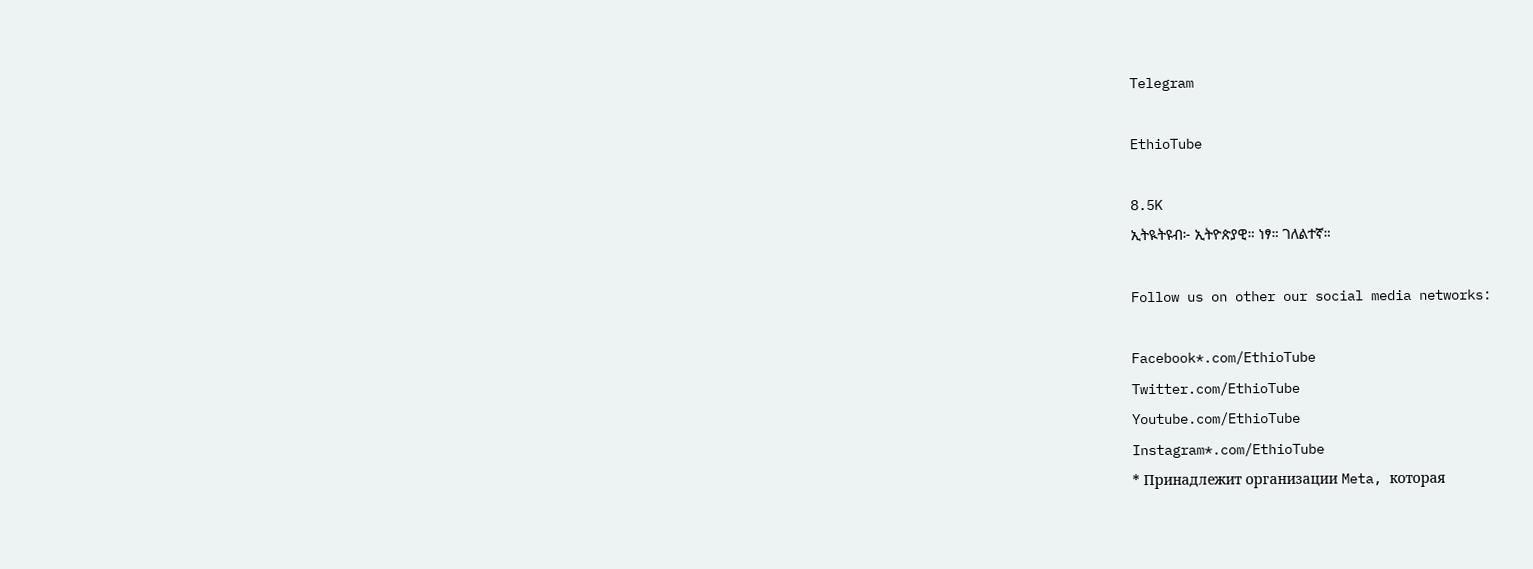Telegram

EthioTube

8.5K
ኢትዪትዩብ፦ ኢትዮጵያዊ። ነፃ። ገለልተኛ።

Follow us on other our social media networks:

Facebook*.com/EthioTube
Twitter.com/EthioTube
Youtube.com/EthioTube
Instagram*.com/EthioTube
* Принадлежит организации Meta, которая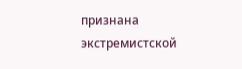признана экстремистской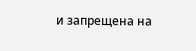и запрещена на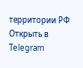территории РФ
Открыть в Telegram